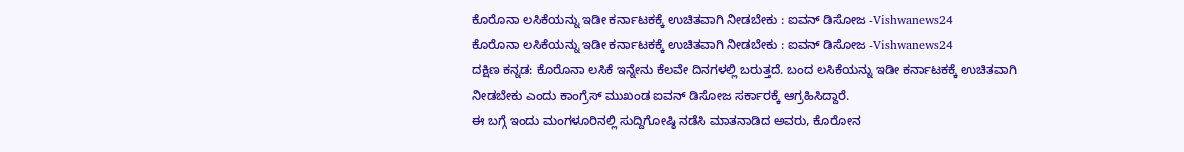ಕೊರೊನಾ ಲಸಿಕೆಯನ್ನು ಇಡೀ ಕರ್ನಾಟಕಕ್ಕೆ ಉಚಿತವಾಗಿ ನೀಡಬೇಕು : ಐವನ್ ಡಿಸೋಜ -Vishwanews24
ಕೊರೊನಾ ಲಸಿಕೆಯನ್ನು ಇಡೀ ಕರ್ನಾಟಕಕ್ಕೆ ಉಚಿತವಾಗಿ ನೀಡಬೇಕು : ಐವನ್ ಡಿಸೋಜ -Vishwanews24
ದಕ್ಷಿಣ ಕನ್ನಡ: ಕೊರೊನಾ ಲಸಿಕೆ ಇನ್ನೇನು ಕೆಲವೇ ದಿನಗಳಲ್ಲಿ ಬರುತ್ತದೆ. ಬಂದ ಲಸಿಕೆಯನ್ನು ಇಡೀ ಕರ್ನಾಟಕಕ್ಕೆ ಉಚಿತವಾಗಿ ನೀಡಬೇಕು ಎಂದು ಕಾಂಗ್ರೆಸ್ ಮುಖಂಡ ಐವನ್ ಡಿಸೋಜ ಸರ್ಕಾರಕ್ಕೆ ಆಗ್ರಹಿಸಿದ್ದಾರೆ.
ಈ ಬಗ್ಗೆ ಇಂದು ಮಂಗಳೂರಿನಲ್ಲಿ ಸುದ್ದಿಗೋಷ್ಠಿ ನಡೆಸಿ ಮಾತನಾಡಿದ ಅವರು, ಕೊರೋನ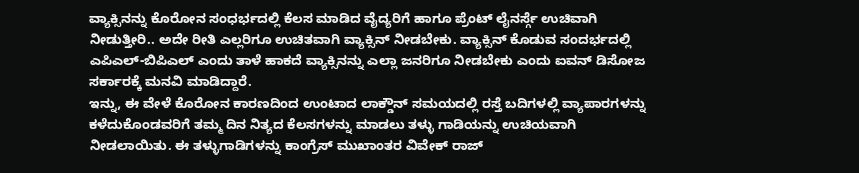ವ್ಯಾಕ್ಸಿನನ್ನು ಕೊರೋನ ಸಂಧರ್ಭದಲ್ಲಿ ಕೆಲಸ ಮಾಡಿದ ವೈದ್ಯರಿಗೆ ಹಾಗೂ ಪ್ರೆಂಟ್ ಲೈನರ್ಸ್ಗೆ ಉಚಿವಾಗಿ ನೀಡುತ್ತೀರಿ.. ಅದೇ ರೀತಿ ಎಲ್ಲರಿಗೂ ಉಚಿತವಾಗಿ ವ್ಯಾಕ್ಸಿನ್ ನೀಡಬೇಕು. ವ್ಯಾಕ್ಸಿನ್ ಕೊಡುವ ಸಂದರ್ಭದಲ್ಲಿ ಎಪಿಎಲ್-ಬಿಪಿಎಲ್ ಎಂದು ತಾಳೆ ಹಾಕದೆ ವ್ಯಾಕ್ಸಿನನ್ನು ಎಲ್ಲಾ ಜನರಿಗೂ ನೀಡಬೇಕು ಎಂದು ಐವನ್ ಡಿಸೋಜ ಸರ್ಕಾರಕ್ಕೆ ಮನವಿ ಮಾಡಿದ್ದಾರೆ.
ಇನ್ನು, ಈ ವೇಳೆ ಕೊರೋನ ಕಾರಣದಿಂದ ಉಂಟಾದ ಲಾಕ್ಡೌನ್ ಸಮಯದಲ್ಲಿ ರಸ್ತೆ ಬದಿಗಳಲ್ಲಿ ವ್ಯಾಪಾರಗಳನ್ನು ಕಳೆದುಕೊಂಡವರಿಗೆ ತಮ್ಮ ದಿನ ನಿತ್ಯದ ಕೆಲಸಗಳನ್ನು ಮಾಡಲು ತಳ್ಳು ಗಾಡಿಯನ್ನು ಉಚಿಯವಾಗಿ ನೀಡಲಾಯಿತು. ಈ ತಳ್ಳುಗಾಡಿಗಳನ್ನು ಕಾಂಗ್ರೆಸ್ ಮುಖಾಂತರ ವಿವೇಕ್ ರಾಜ್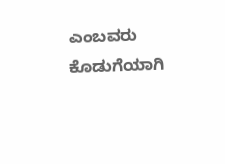ಎಂಬವರು ಕೊಡುಗೆಯಾಗಿ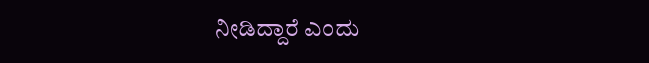ನೀಡಿದ್ದಾರೆ ಎಂದು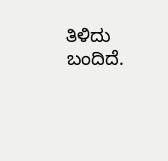ತಿಳಿದು ಬಂದಿದೆ.